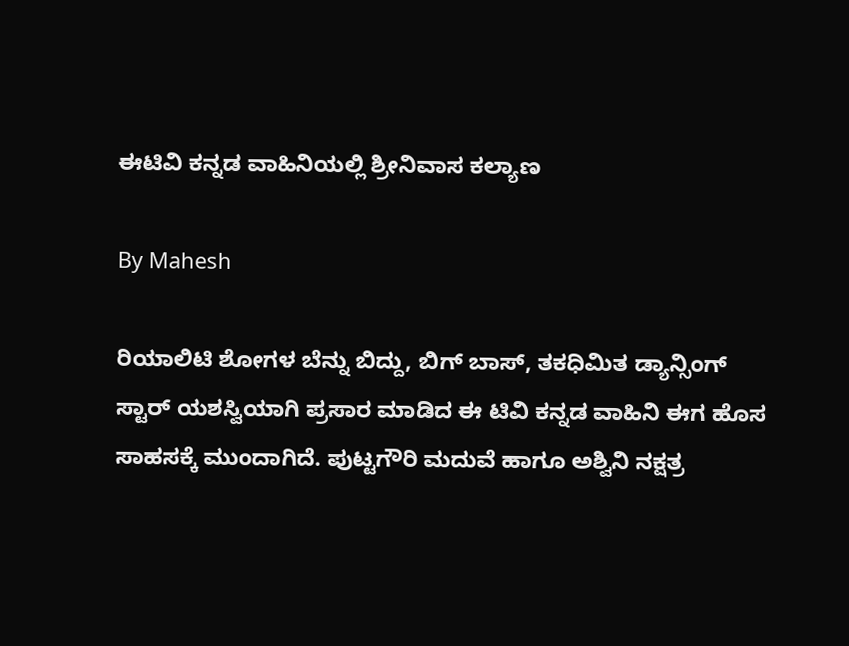ಈಟಿವಿ ಕನ್ನಡ ವಾಹಿನಿಯಲ್ಲಿ ಶ್ರೀನಿವಾಸ ಕಲ್ಯಾಣ

By Mahesh

ರಿಯಾಲಿಟಿ ಶೋಗಳ ಬೆನ್ನು ಬಿದ್ದು, ಬಿಗ್ ಬಾಸ್, ತಕಧಿಮಿತ ಡ್ಯಾನ್ಸಿಂಗ್ ಸ್ಟಾರ್ ಯಶಸ್ವಿಯಾಗಿ ಪ್ರಸಾರ ಮಾಡಿದ ಈ ಟಿವಿ ಕನ್ನಡ ವಾಹಿನಿ ಈಗ ಹೊಸ ಸಾಹಸಕ್ಕೆ ಮುಂದಾಗಿದೆ. ಪುಟ್ಟಗೌರಿ ಮದುವೆ ಹಾಗೂ ಅಶ್ವಿನಿ ನಕ್ಷತ್ರ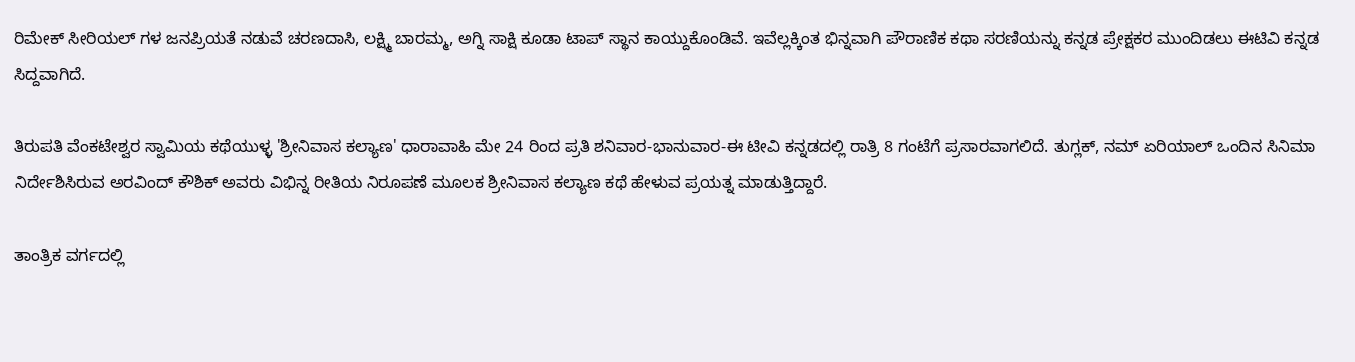ರಿಮೇಕ್ ಸೀರಿಯಲ್ ಗಳ ಜನಪ್ರಿಯತೆ ನಡುವೆ ಚರಣದಾಸಿ, ಲಕ್ಷ್ಮಿ ಬಾರಮ್ಮ, ಅಗ್ನಿ ಸಾಕ್ಷಿ ಕೂಡಾ ಟಾಪ್ ಸ್ಥಾನ ಕಾಯ್ದುಕೊಂಡಿವೆ. ಇವೆಲ್ಲಕ್ಕಿಂತ ಭಿನ್ನವಾಗಿ ಪೌರಾಣಿಕ ಕಥಾ ಸರಣಿಯನ್ನು ಕನ್ನಡ ಪ್ರೇಕ್ಷಕರ ಮುಂದಿಡಲು ಈಟಿವಿ ಕನ್ನಡ ಸಿದ್ದವಾಗಿದೆ.

ತಿರುಪತಿ ವೆಂಕಟೇಶ್ವರ ಸ್ವಾಮಿಯ ಕಥೆಯುಳ್ಳ 'ಶ್ರೀನಿವಾಸ ಕಲ್ಯಾಣ' ಧಾರಾವಾಹಿ ಮೇ 24 ರಿಂದ ಪ್ರತಿ ಶನಿವಾರ-ಭಾನುವಾರ-ಈ ಟೀವಿ ಕನ್ನಡದಲ್ಲಿ ರಾತ್ರಿ 8 ಗಂಟೆಗೆ ಪ್ರಸಾರವಾಗಲಿದೆ. ತುಗ್ಲಕ್, ನಮ್ ಏರಿಯಾಲ್ ಒಂದಿನ ಸಿನಿಮಾ ನಿರ್ದೇಶಿಸಿರುವ ಅರವಿಂದ್ ಕೌಶಿಕ್ ಅವರು ವಿಭಿನ್ನ ರೀತಿಯ ನಿರೂಪಣೆ ಮೂಲಕ ಶ್ರೀನಿವಾಸ ಕಲ್ಯಾಣ ಕಥೆ ಹೇಳುವ ಪ್ರಯತ್ನ ಮಾಡುತ್ತಿದ್ದಾರೆ.

ತಾಂತ್ರಿಕ ವರ್ಗದಲ್ಲಿ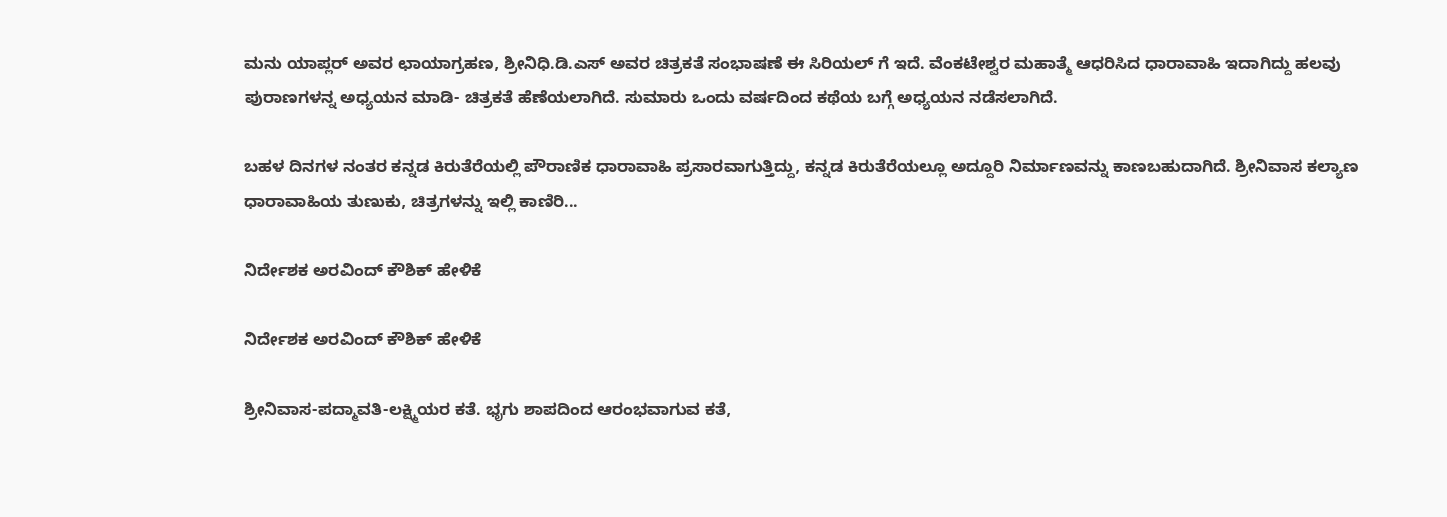ಮನು ಯಾಪ್ಲರ್ ಅವರ ಛಾಯಾಗ್ರಹಣ, ಶ್ರೀನಿಧಿ.ಡಿ.ಎಸ್ ಅವರ ಚಿತ್ರಕತೆ ಸಂಭಾಷಣೆ ಈ ಸಿರಿಯಲ್ ಗೆ ಇದೆ. ವೆಂಕಟೇಶ್ವರ ಮಹಾತ್ಮೆ ಆಧರಿಸಿದ ಧಾರಾವಾಹಿ ಇದಾಗಿದ್ದು ಹಲವು ಪುರಾಣಗಳನ್ನ ಅಧ್ಯಯನ ಮಾಡಿ- ಚಿತ್ರಕತೆ ಹೆಣೆಯಲಾಗಿದೆ. ಸುಮಾರು ಒಂದು ವರ್ಷದಿಂದ ಕಥೆಯ ಬಗ್ಗೆ ಅಧ್ಯಯನ ನಡೆಸಲಾಗಿದೆ.

ಬಹಳ ದಿನಗಳ ನಂತರ ಕನ್ನಡ ಕಿರುತೆರೆಯಲ್ಲಿ ಪೌರಾಣಿಕ ಧಾರಾವಾಹಿ ಪ್ರಸಾರವಾಗುತ್ತಿದ್ದು, ಕನ್ನಡ ಕಿರುತೆರೆಯಲ್ಲೂ ಅದ್ದೂರಿ ನಿರ್ಮಾಣವನ್ನು ಕಾಣಬಹುದಾಗಿದೆ. ಶ್ರೀನಿವಾಸ ಕಲ್ಯಾಣ ಧಾರಾವಾಹಿಯ ತುಣುಕು, ಚಿತ್ರಗಳನ್ನು ಇಲ್ಲಿ ಕಾಣಿರಿ...

ನಿರ್ದೇಶಕ ಅರವಿಂದ್ ಕೌಶಿಕ್ ಹೇಳಿಕೆ

ನಿರ್ದೇಶಕ ಅರವಿಂದ್ ಕೌಶಿಕ್ ಹೇಳಿಕೆ

ಶ್ರೀನಿವಾಸ-ಪದ್ಮಾವತಿ-ಲಕ್ಷ್ಮಿಯರ ಕತೆ. ಭೃಗು ಶಾಪದಿಂದ ಆರಂಭವಾಗುವ ಕತೆ,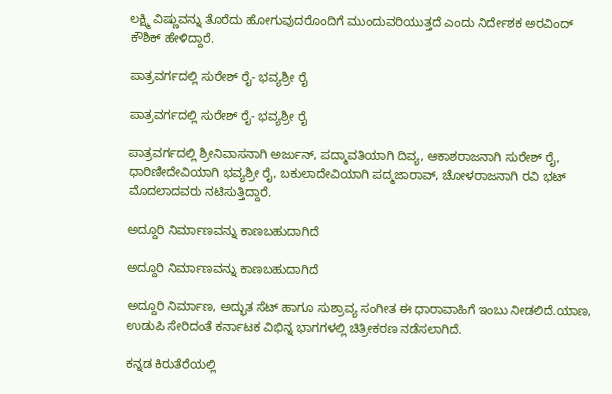ಲಕ್ಷ್ಮಿ ವಿಷ್ಣುವನ್ನು ತೊರೆದು ಹೋಗುವುದರೊಂದಿಗೆ ಮುಂದುವರಿಯುತ್ತದೆ ಎಂದು ನಿರ್ದೇಶಕ ಅರವಿಂದ್ ಕೌಶಿಕ್ ಹೇಳಿದ್ದಾರೆ.

ಪಾತ್ರವರ್ಗದಲ್ಲಿ ಸುರೇಶ್ ರೈ- ಭವ್ಯಶ್ರೀ ರೈ

ಪಾತ್ರವರ್ಗದಲ್ಲಿ ಸುರೇಶ್ ರೈ- ಭವ್ಯಶ್ರೀ ರೈ

ಪಾತ್ರವರ್ಗದಲ್ಲಿ ಶ್ರೀನಿವಾಸನಾಗಿ ಅರ್ಜುನ್, ಪದ್ಮಾವತಿಯಾಗಿ ದಿವ್ಯ, ಆಕಾಶರಾಜನಾಗಿ ಸುರೇಶ್ ರೈ, ಧಾರಿಣೀದೇವಿಯಾಗಿ ಭವ್ಯಶ್ರೀ ರೈ, ಬಕುಲಾದೇವಿಯಾಗಿ ಪದ್ಮಜಾರಾವ್, ಚೋಳರಾಜನಾಗಿ ರವಿ ಭಟ್ ಮೊದಲಾದವರು ನಟಿಸುತ್ತಿದ್ದಾರೆ.

ಅದ್ದೂರಿ ನಿರ್ಮಾಣವನ್ನು ಕಾಣಬಹುದಾಗಿದೆ

ಅದ್ದೂರಿ ನಿರ್ಮಾಣವನ್ನು ಕಾಣಬಹುದಾಗಿದೆ

ಅದ್ದೂರಿ ನಿರ್ಮಾಣ, ಅದ್ಭುತ ಸೆಟ್ ಹಾಗೂ ಸುಶ್ರಾವ್ಯ ಸಂಗೀತ ಈ ಧಾರಾವಾಹಿಗೆ ಇಂಬು ನೀಡಲಿದೆ.ಯಾಣ, ಉಡುಪಿ ಸೇರಿದಂತೆ ಕರ್ನಾಟಕ ವಿಭಿನ್ನ ಭಾಗಗಳಲ್ಲಿ ಚಿತ್ರೀಕರಣ ನಡೆಸಲಾಗಿದೆ.

ಕನ್ನಡ ಕಿರುತೆರೆಯಲ್ಲಿ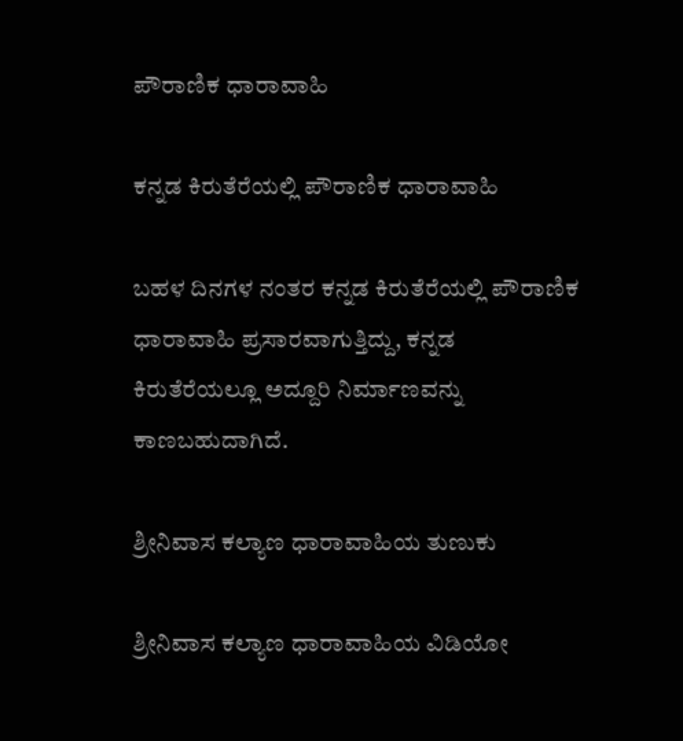ಪೌರಾಣಿಕ ಧಾರಾವಾಹಿ

ಕನ್ನಡ ಕಿರುತೆರೆಯಲ್ಲಿ ಪೌರಾಣಿಕ ಧಾರಾವಾಹಿ

ಬಹಳ ದಿನಗಳ ನಂತರ ಕನ್ನಡ ಕಿರುತೆರೆಯಲ್ಲಿ ಪೌರಾಣಿಕ ಧಾರಾವಾಹಿ ಪ್ರಸಾರವಾಗುತ್ತಿದ್ದು, ಕನ್ನಡ ಕಿರುತೆರೆಯಲ್ಲೂ ಅದ್ದೂರಿ ನಿರ್ಮಾಣವನ್ನು ಕಾಣಬಹುದಾಗಿದೆ.

ಶ್ರೀನಿವಾಸ ಕಲ್ಯಾಣ ಧಾರಾವಾಹಿಯ ತುಣುಕು

ಶ್ರೀನಿವಾಸ ಕಲ್ಯಾಣ ಧಾರಾವಾಹಿಯ ವಿಡಿಯೋ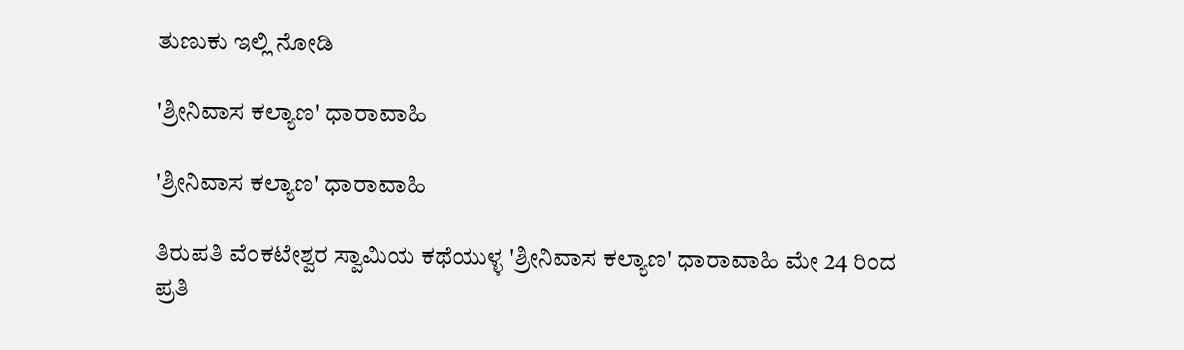ತುಣುಕು ಇಲ್ಲಿ ನೋಡಿ

'ಶ್ರೀನಿವಾಸ ಕಲ್ಯಾಣ' ಧಾರಾವಾಹಿ

'ಶ್ರೀನಿವಾಸ ಕಲ್ಯಾಣ' ಧಾರಾವಾಹಿ

ತಿರುಪತಿ ವೆಂಕಟೇಶ್ವರ ಸ್ವಾಮಿಯ ಕಥೆಯುಳ್ಳ 'ಶ್ರೀನಿವಾಸ ಕಲ್ಯಾಣ' ಧಾರಾವಾಹಿ ಮೇ 24 ರಿಂದ ಪ್ರತಿ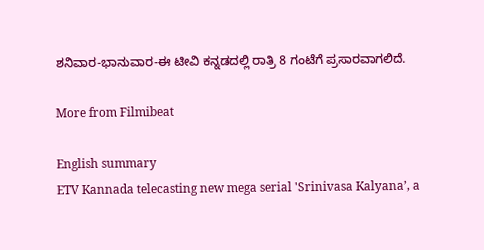ಶನಿವಾರ-ಭಾನುವಾರ-ಈ ಟೀವಿ ಕನ್ನಡದಲ್ಲಿ ರಾತ್ರಿ 8 ಗಂಟೆಗೆ ಪ್ರಸಾರವಾಗಲಿದೆ.

More from Filmibeat

English summary
ETV Kannada telecasting new mega serial 'Srinivasa Kalyana’, a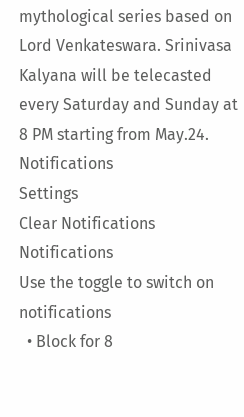mythological series based on Lord Venkateswara. Srinivasa Kalyana will be telecasted every Saturday and Sunday at 8 PM starting from May.24.
Notifications
Settings
Clear Notifications
Notifications
Use the toggle to switch on notifications
  • Block for 8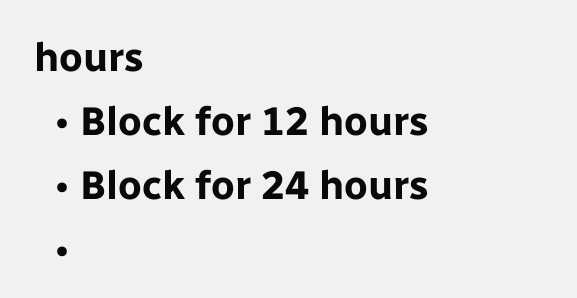hours
  • Block for 12 hours
  • Block for 24 hours
  •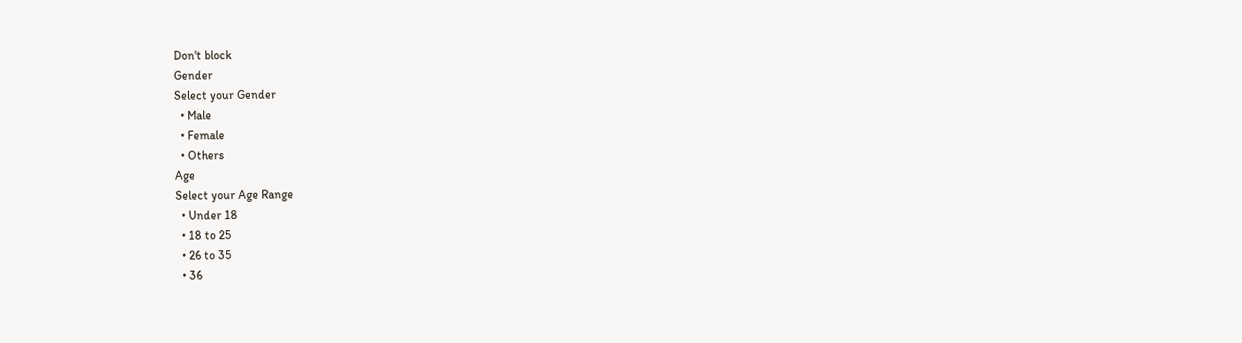Don't block
Gender
Select your Gender
  • Male
  • Female
  • Others
Age
Select your Age Range
  • Under 18
  • 18 to 25
  • 26 to 35
  • 36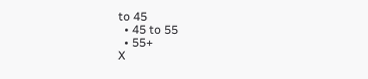to 45
  • 45 to 55
  • 55+
X